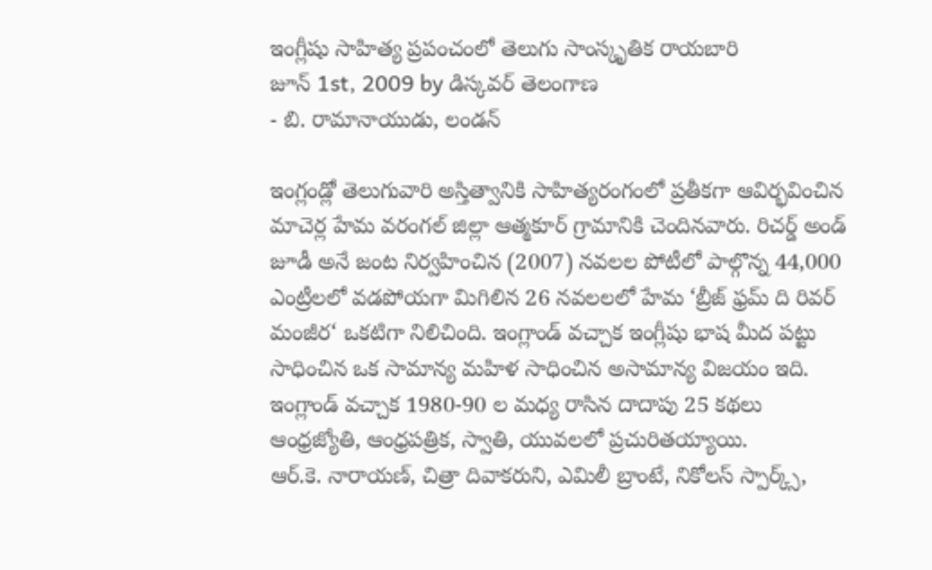ఇంగ్లీషు సాహిత్య ప్రపంచంలో తెలుగు సాంస్కృతిక రాయబారి
జూన్ 1st, 2009 by డిస్కవర్ తెలంగాణ
- బి. రామానాయుడు, లండన్

ఇంగ్లండ్లో తెలుగువారి అస్తిత్వానికి సాహిత్యరంగంలో ప్రతీకగా ఆవిర్భవించిన మాచెర్ల హేమ వరంగల్ జిల్లా ఆత్మకూర్ గ్రామానికి చెందినవారు. రిచర్డ్ అండ్ జూడీ అనే జంట నిర్వహించిన (2007) నవలల పోటీలో పాల్గొన్న 44,000 ఎంట్రీలలో వడపోయగా మిగిలిన 26 నవలలలో హేమ ‘బ్రీజ్ ఫ్రమ్ ది రివర్ మంజీర‘ ఒకటిగా నిలిచింది. ఇంగ్లాండ్ వచ్చాక ఇంగ్లీషు భాష మీద పట్టు సాధించిన ఒక సామాన్య మహిళ సాధించిన అసామాన్య విజయం ఇది. ఇంగ్లాండ్ వచ్చాక 1980-90 ల మధ్య రాసిన దాదాపు 25 కథలు ఆంధ్రజ్యోతి, ఆంధ్రపత్రిక, స్వాతి, యువలలో ప్రచురితయ్యాయి.
ఆర్.కె. నారాయణ్, చిత్రా దివాకరుని, ఎమిలీ బ్రాంటే, నికోలస్ స్పార్క్స్,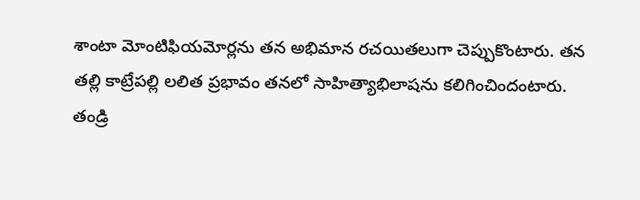శాంటా మోంటిఫియమోర్లను తన అభిమాన రచయితలుగా చెప్పుకొంటారు. తన తల్లి కాట్రేపల్లి లలిత ప్రభావం తనలో సాహిత్యాభిలాషను కలిగించిందంటారు. తండ్రి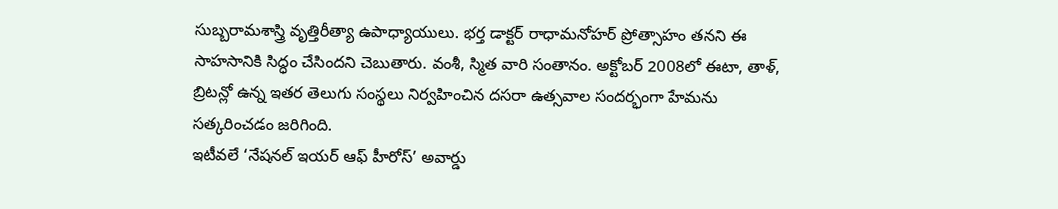సుబ్బరామశాస్త్రి వృత్తిరీత్యా ఉపాధ్యాయులు. భర్త డాక్టర్ రాధామనోహర్ ప్రోత్సాహం తనని ఈ సాహసానికి సిద్ధం చేసిందని చెబుతారు. వంశీ, స్మిత వారి సంతానం. అక్టోబర్ 2008లో ఈటా, తాళ్, బ్రిటన్లో ఉన్న ఇతర తెలుగు సంస్థలు నిర్వహించిన దసరా ఉత్సవాల సందర్భంగా హేమను సత్కరించడం జరిగింది.
ఇటీవలే ‘నేషనల్ ఇయర్ ఆఫ్ హీరోస్’ అవార్డు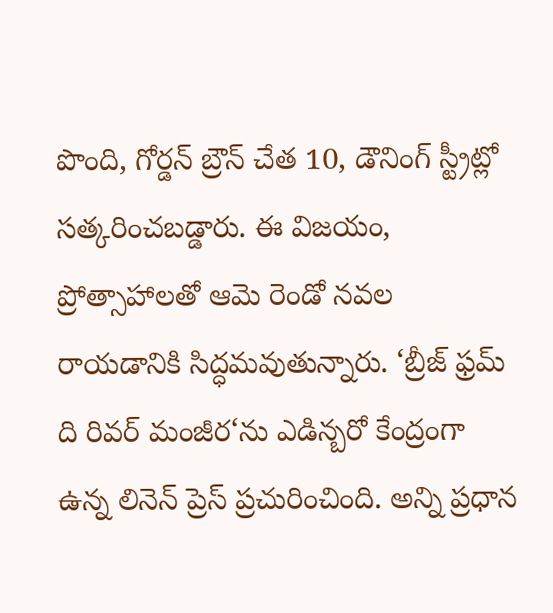పొంది, గోర్డన్ బ్రౌన్ చేత 10, డౌనింగ్ స్ట్రీట్లో సత్కరించబడ్డారు. ఈ విజయం, ప్రోత్సాహాలతో ఆమె రెండో నవల రాయడానికి సిద్ధమవుతున్నారు. ‘బ్రీజ్ ఫ్రమ్ ది రివర్ మంజీర‘ను ఎడిన్బరో కేంద్రంగా ఉన్న లినెన్ ప్రెస్ ప్రచురించింది. అన్ని ప్రధాన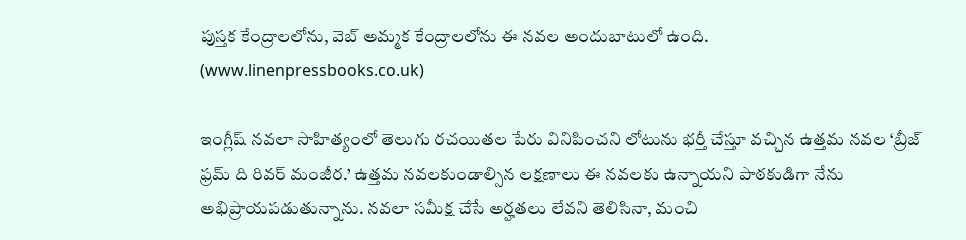పుస్తక కేంద్రాలలోను, వెబ్ అమ్మక కేంద్రాలలోను ఈ నవల అందుబాటులో ఉంది. (www.linenpressbooks.co.uk)

ఇంగ్లీష్ నవలా సాహిత్యంలో తెలుగు రచయితల పేరు వినిపించని లోటును భర్తీ చేస్తూ వచ్చిన ఉత్తమ నవల ‘బ్రీజ్ ఫ్రమ్ ది రివర్ మంజీర.’ ఉత్తమ నవలకుండాల్సిన లక్షణాలు ఈ నవలకు ఉన్నాయని పాఠకుడిగా నేను అభిప్రాయపడుతున్నాను. నవలా సమీక్ష చేసే అర్హతలు లేవని తెలిసినా, మంచి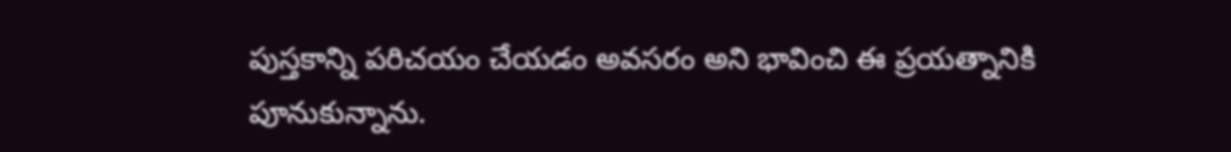పుస్తకాన్ని పరిచయం చేయడం అవసరం అని భావించి ఈ ప్రయత్నానికి పూనుకున్నాను.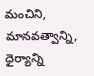మంచిని, మానవత్వాన్ని, ధైర్యాన్ని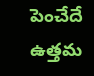పెంచేదే ఉత్తమ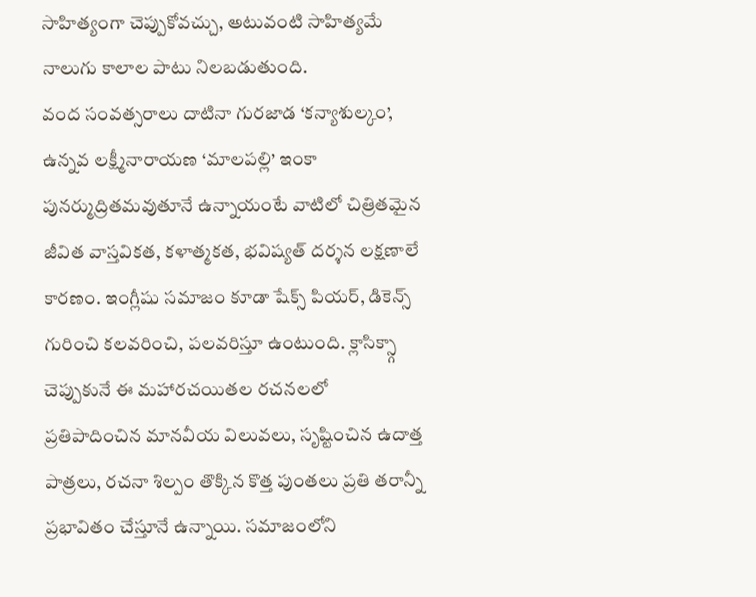సాహిత్యంగా చెప్పుకోవచ్చు, అటువంటి సాహిత్యమే నాలుగు కాలాల పాటు నిలబడుతుంది.
వంద సంవత్సరాలు దాటినా గురజాడ ‘కన్యాశుల్కం’, ఉన్నవ లక్ష్మీనారాయణ ‘మాలపల్లి’ ఇంకా పునర్ముద్రితమవుతూనే ఉన్నాయంటే వాటిలో చిత్రితమైన జీవిత వాస్తవికత, కళాత్మకత, భవిష్యత్ దర్శన లక్షణాలే కారణం. ఇంగ్లీషు సమాజం కూడా షేక్స్ పియర్, డికెన్స్ గురించి కలవరించి, పలవరిస్తూ ఉంటుంది. క్లాసిక్స్గా చెప్పుకునే ఈ మహారచయితల రచనలలో ప్రతిపాదించిన మానవీయ విలువలు, సృష్టించిన ఉదాత్త పాత్రలు, రచనా శిల్పం తొక్కిన కొత్త పుంతలు ప్రతి తరాన్నీ ప్రభావితం చేస్తూనే ఉన్నాయి. సమాజంలోని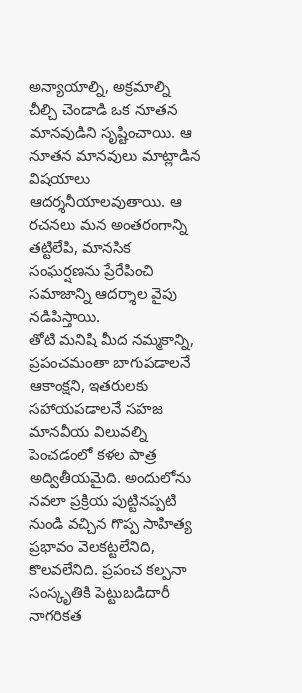అన్యాయాల్ని, అక్రమాల్ని చీల్చి చెండాడి ఒక నూతన మానవుడిని సృష్టించాయి. ఆ నూతన మానవులు మాట్లాడిన విషయాలు ఆదర్శనీయాలవుతాయి. ఆ రచనలు మన అంతరంగాన్ని తట్టిలేపి, మానసిక సంఘర్షణను ప్రేరేపించి సమాజాన్ని ఆదర్శాల వైపు నడిపిస్తాయి.
తోటి మనిషి మీద నమ్మకాన్ని, ప్రపంచమంతా బాగుపడాలనే ఆకాంక్షని, ఇతరులకు సహాయపడాలనే సహజ మానవీయ విలువల్ని పెంచడంలో కళల పాత్ర అద్వితీయమైది. అందులోను నవలా ప్రక్రియ పుట్టినప్పటి నుండి వచ్చిన గొప్ప సాహిత్య ప్రభావం వెలకట్టలేనిది, కొలవలేనిది. ప్రపంచ కల్పనా సంస్కృతికి పెట్టుబడిదారీ నాగరికత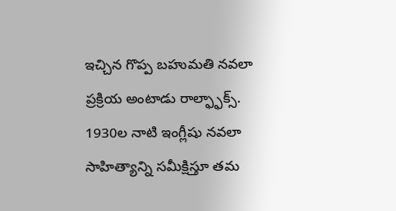ఇచ్చిన గొప్ప బహుమతి నవలా ప్రక్రియ అంటాడు రాల్ఫ్ఫాక్స్. 1930ల నాటి ఇంగ్లీషు నవలా సాహిత్యాన్ని సమీక్షిస్తూ తమ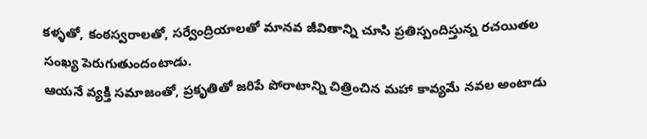కళ్ళతో, కంఠస్వరాలతో, సర్వేంద్రియాలతో మానవ జీవితాన్ని చూసి ప్రతిస్పందిస్తున్న రచయితల సంఖ్య పెరుగుతుందంటాడు.
ఆయనే వ్యక్తి సమాజంతో, ప్రకృతితో జరిపే పోరాటాన్ని చిత్రించిన మహా కావ్యమే నవల అంటాడు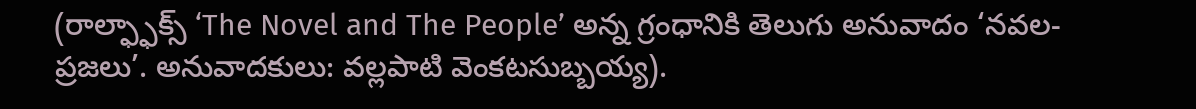(రాల్ఫ్ఫాక్స్ ‘The Novel and The People’ అన్న గ్రంధానికి తెలుగు అనువాదం ‘నవల-ప్రజలు’. అనువాదకులు: వల్లపాటి వెంకటసుబ్బయ్య).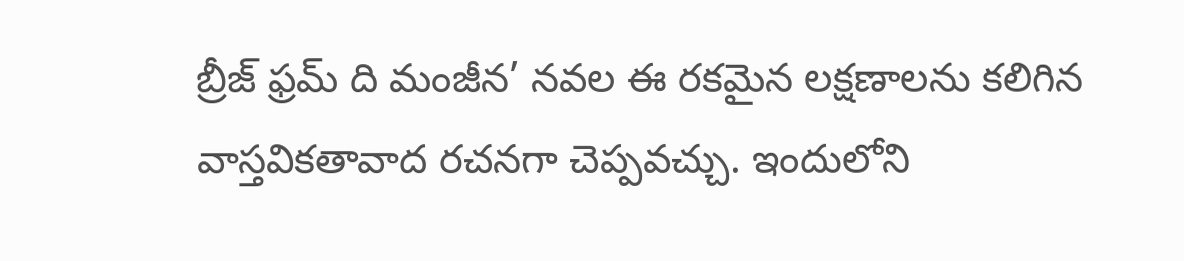బ్రీజ్ ఫ్రమ్ ది మంజీన’ నవల ఈ రకమైన లక్షణాలను కలిగిన వాస్తవికతావాద రచనగా చెప్పవచ్చు. ఇందులోని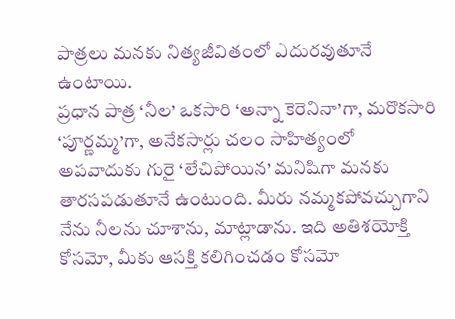పాత్రలు మనకు నిత్యజీవితంలో ఎదురవుతూనే ఉంటాయి.
ప్రధాన పాత్ర ‘నీల’ ఒకసారి ‘అన్నా కెరెనినా’గా, మరొకసారి ‘పూర్ణమ్మ’గా, అనేకసార్లు చలం సాహిత్యంలో అపవాదుకు గురై ‘లేచిపోయిన’ మనిషిగా మనకు తారసపడుతూనే ఉంటుంది. మీరు నమ్మకపోవచ్చుగాని నేను నీలను చూశాను, మాట్లాడాను. ఇది అతిశయోక్తి కోసమో, మీకు ఆసక్తి కలిగించడం కోసమో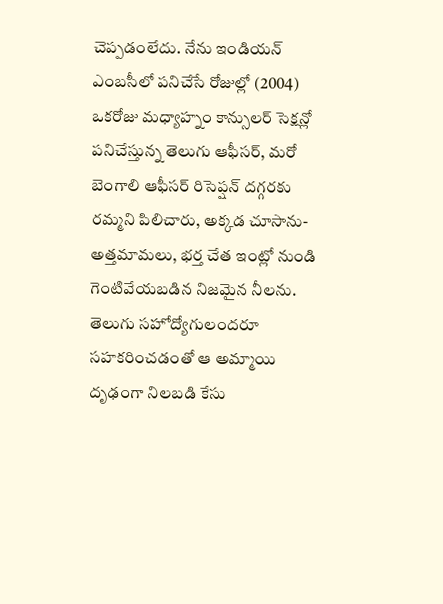చెప్పడంలేదు. నేను ఇండియన్ ఎంబసీలో పనిచేసే రోజుల్లో (2004) ఒకరోజు మధ్యాహ్నం కాన్సులర్ సెక్షన్లో పనిచేస్తున్న తెలుగు ఆఫీసర్, మరో బెంగాలి ఆఫీసర్ రిసెప్షన్ దగ్గరకు రమ్మని పిలిచారు, అక్కడ చూసాను- అత్తమామలు, భర్త చేత ఇంట్లో నుండి గెంటివేయబడిన నిజమైన నీలను. తెలుగు సహోద్యోగులందరూ సహకరించడంతో ఆ అమ్మాయి దృఢంగా నిలబడి కేసు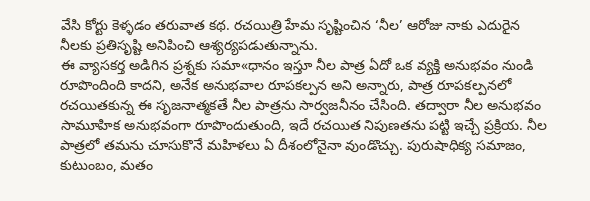వేసి కోర్టు కెళ్ళడం తరువాత కథ. రచయిత్రి హేమ సృష్టించిన ‘నీల’ ఆరోజు నాకు ఎదురైన నీలకు ప్రతిసృష్టి అనిపించి ఆశ్యర్యపడుతున్నాను.
ఈ వ్యాసకర్త అడిగిన ప్రశ్నకు సమా«ధానం ఇస్తూ నీల పాత్ర ఏదో ఒక వ్యక్తి అనుభవం నుండి రూపొందింది కాదని, అనేక అనుభవాల రూపకల్పన అని అన్నారు, పాత్ర రూపకల్పనలో రచయితకున్న ఈ సృజనాత్మకతే నీల పాత్రను సార్వజనీనం చేసింది. తద్వారా నీల అనుభవం సామూహిక అనుభవంగా రూపొందుతుంది, ఇదే రచయిత నిపుణతను పట్టి ఇచ్చే ప్రక్రియ. నీల పాత్రలో తమను చూసుకొనే మహిళలు ఏ దీశంలోనైనా వుండొచ్చు. పురుషాధిక్య సమాజం, కుటుంబం, మతం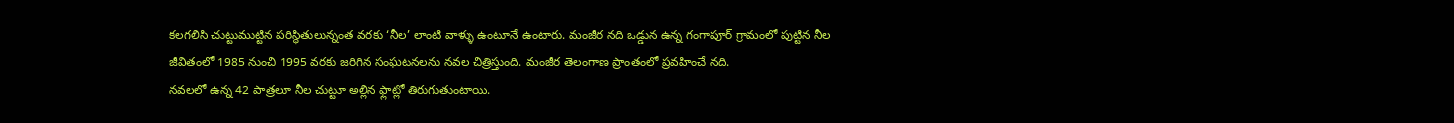కలగలిసి చుట్టుముట్టిన పరిస్థితులున్నంత వరకు ‘నీల’ లాంటి వాళ్ళు ఉంటూనే ఉంటారు. మంజీర నది ఒడ్డున ఉన్న గంగాపూర్ గ్రామంలో పుట్టిన నీల జీవితంలో 1985 నుంచి 1995 వరకు జరిగిన సంఘటనలను నవల చిత్రిస్తుంది. మంజీర తెలంగాణ ప్రాంతంలో ప్రవహించే నది.
నవలలో ఉన్న 42 పాత్రలూ నీల చుట్టూ అల్లిన ఫ్లాట్లో తిరుగుతుంటాయి.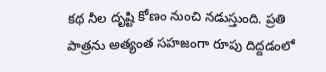కథ నీల దృష్టి కోణం నుంచి నడుస్తుంది. ప్రతి పాత్రను అత్యంత సహజంగా రూపు దిద్దడంలో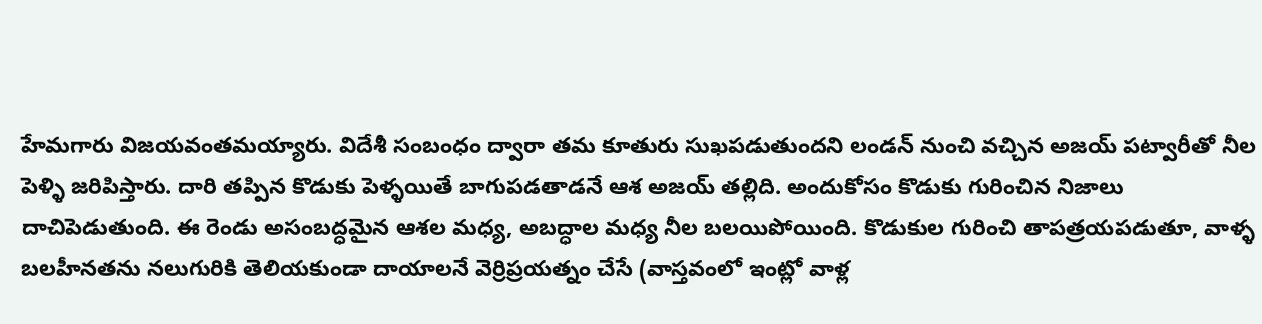హేమగారు విజయవంతమయ్యారు. విదేశీ సంబంధం ద్వారా తమ కూతురు సుఖపడుతుందని లండన్ నుంచి వచ్చిన అజయ్ పట్వారీతో నీల పెళ్ళి జరిపిస్తారు. దారి తప్పిన కొడుకు పెళ్ళయితే బాగుపడతాడనే ఆశ అజయ్ తల్లిది. అందుకోసం కొడుకు గురించిన నిజాలు దాచిపెడుతుంది. ఈ రెండు అసంబద్ధమైన ఆశల మధ్య, అబద్ధాల మధ్య నీల బలయిపోయింది. కొడుకుల గురించి తాపత్రయపడుతూ, వాళ్ళ బలహీనతను నలుగురికి తెలియకుండా దాయాలనే వెర్రిప్రయత్నం చేసే (వాస్తవంలో ఇంట్లో వాళ్ల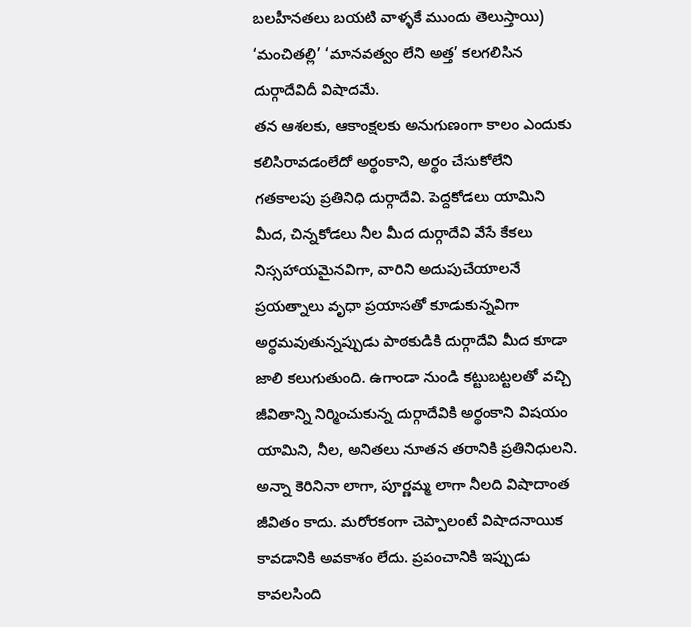బలహీనతలు బయటి వాళ్ళకే ముందు తెలుస్తాయి) ‘మంచితల్లి’ ‘మానవత్వం లేని అత్త’ కలగలిసిన దుర్గాదేవిదీ విషాదమే.
తన ఆశలకు, ఆకాంక్షలకు అనుగుణంగా కాలం ఎందుకు కలిసిరావడంలేదో అర్థంకాని, అర్థం చేసుకోలేని గతకాలపు ప్రతినిధి దుర్గాదేవి. పెద్దకోడలు యామిని మీద, చిన్నకోడలు నీల మీద దుర్గాదేవి వేసే కేకలు నిస్సహాయమైనవిగా, వారిని అదుపుచేయాలనే ప్రయత్నాలు వృధా ప్రయాసతో కూడుకున్నవిగా అర్థమవుతున్నప్పుడు పాఠకుడికి దుర్గాదేవి మీద కూడా జాలి కలుగుతుంది. ఉగాండా నుండి కట్టుబట్టలతో వచ్చి జీవితాన్ని నిర్మించుకున్న దుర్గాదేవికి అర్థంకాని విషయం యామిని, నీల, అనితలు నూతన తరానికి ప్రతినిధులని. అన్నా కెరినినా లాగా, పూర్ణమ్మ లాగా నీలది విషాదాంత జీవితం కాదు. మరోరకంగా చెప్పాలంటే విషాదనాయిక కావడానికి అవకాశం లేదు. ప్రపంచానికి ఇప్పుడు కావలసింది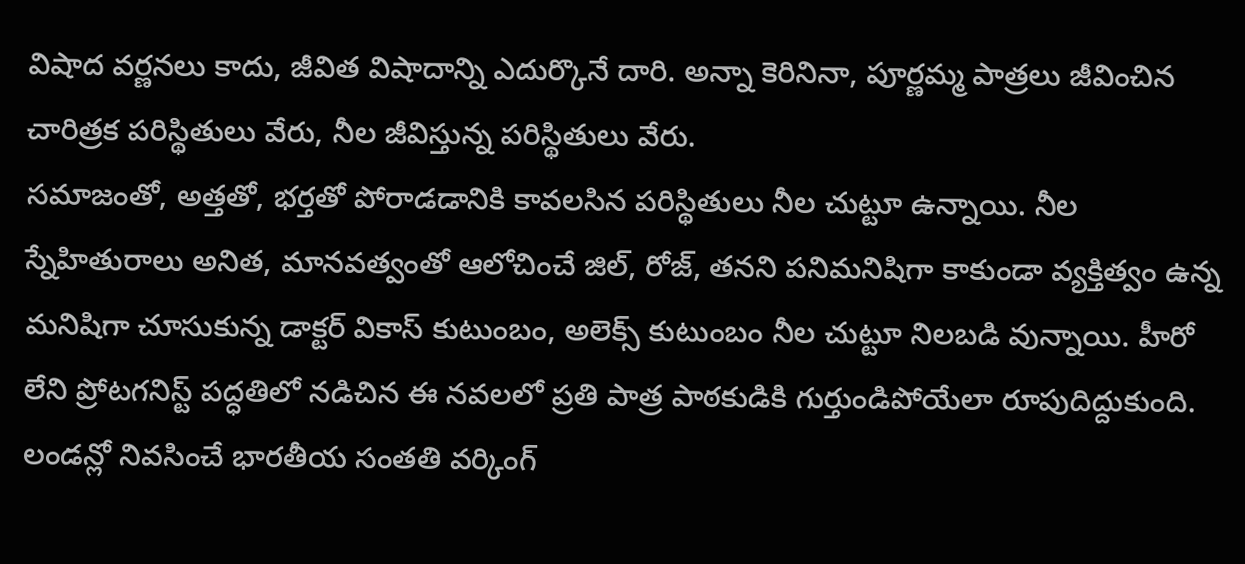విషాద వర్ణనలు కాదు, జీవిత విషాదాన్ని ఎదుర్కొనే దారి. అన్నా కెరినినా, పూర్ణమ్మ పాత్రలు జీవించిన చారిత్రక పరిస్థితులు వేరు, నీల జీవిస్తున్న పరిస్థితులు వేరు.
సమాజంతో, అత్తతో, భర్తతో పోరాడడానికి కావలసిన పరిస్థితులు నీల చుట్టూ ఉన్నాయి. నీల స్నేహితురాలు అనిత, మానవత్వంతో ఆలోచించే జిల్, రోజ్, తనని పనిమనిషిగా కాకుండా వ్యక్తిత్వం ఉన్న మనిషిగా చూసుకున్న డాక్టర్ వికాస్ కుటుంబం, అలెక్స్ కుటుంబం నీల చుట్టూ నిలబడి వున్నాయి. హీరో లేని ప్రోటగనిస్ట్ పద్ధతిలో నడిచిన ఈ నవలలో ప్రతి పాత్ర పాఠకుడికి గుర్తుండిపోయేలా రూపుదిద్దుకుంది. లండన్లో నివసించే భారతీయ సంతతి వర్కింగ్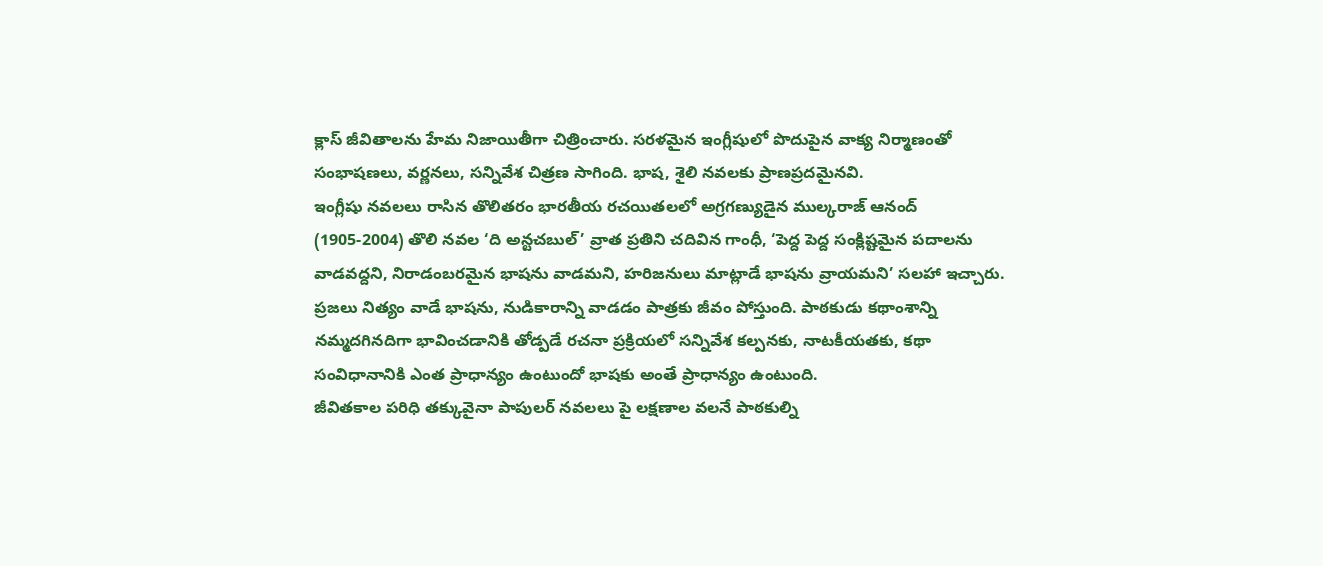క్లాస్ జీవితాలను హేమ నిజాయితీగా చిత్రించారు. సరళమైన ఇంగ్లీషులో పొదుపైన వాక్య నిర్మాణంతో సంభాషణలు, వర్ణనలు, సన్నివేశ చిత్రణ సాగింది. భాష, శైలి నవలకు ప్రాణప్రదమైనవి.
ఇంగ్లీషు నవలలు రాసిన తొలితరం భారతీయ రచయితలలో అగ్రగణ్యుడైన ముల్కరాజ్ ఆనంద్ (1905-2004) తొలి నవల ‘ది అన్టచబుల్’ వ్రాత ప్రతిని చదివిన గాంధీ, ‘పెద్ద పెద్ద సంక్లిష్టమైన పదాలను వాడవద్దని, నిరాడంబరమైన భాషను వాడమని, హరిజనులు మాట్లాడే భాషను వ్రాయమని’ సలహా ఇచ్చారు. ప్రజలు నిత్యం వాడే భాషను, నుడికారాన్ని వాడడం పాత్రకు జీవం పోస్తుంది. పాఠకుడు కథాంశాన్ని నమ్మదగినదిగా భావించడానికి తోడ్పడే రచనా ప్రక్రియలో సన్నివేశ కల్పనకు, నాటకీయతకు, కథా సంవిధానానికి ఎంత ప్రాధాన్యం ఉంటుందో భాషకు అంతే ప్రాధాన్యం ఉంటుంది.
జీవితకాల పరిధి తక్కువైనా పాపులర్ నవలలు పై లక్షణాల వలనే పాఠకుల్ని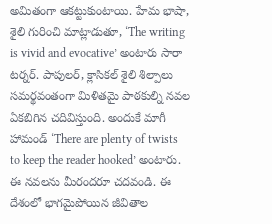అమితంగా ఆకట్టుకుంటాయి. హేమ భాషా, శైలి గురించి మాట్లాడుతూ, ‘The writing is vivid and evocative’ అంటారు సారా టర్నర్. పాపులర్, క్లాసికల్ శైలి శిల్పాలు సమర్థవంతంగా మిళితమై పాఠకుల్ని నవల ఏకబిగిన చదివిస్తుంది. అందుకే మాగీ హామండ్ ‘There are plenty of twists to keep the reader hooked’ అంటారు. ఈ నవలను మీరందరూ చదవండి. ఈ దేశంలో భాగమైపోయిన జీవితాల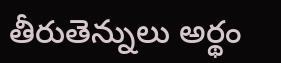తీరుతెన్నులు అర్థం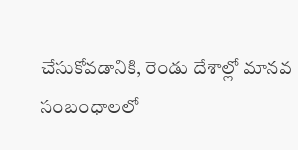చేసుకోవడానికి, రెండు దేశాల్లో మానవ సంబంధాలలో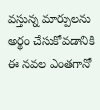వస్తున్న మార్పులను అర్థం చేసుకోవడానికి ఈ నవల ఎంతగానో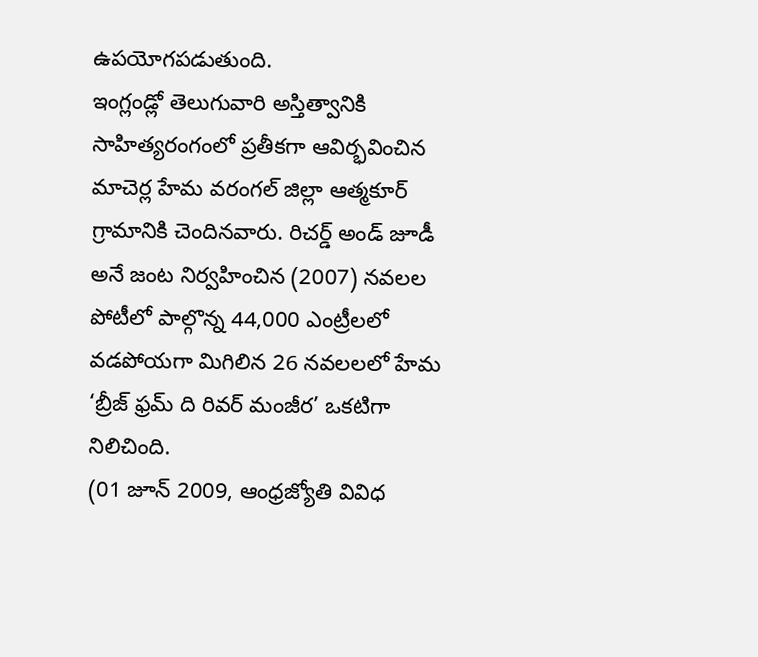ఉపయోగపడుతుంది.
ఇంగ్లండ్లో తెలుగువారి అస్తిత్వానికి సాహిత్యరంగంలో ప్రతీకగా ఆవిర్భవించిన మాచెర్ల హేమ వరంగల్ జిల్లా ఆత్మకూర్ గ్రామానికి చెందినవారు. రిచర్డ్ అండ్ జూడీ అనే జంట నిర్వహించిన (2007) నవలల పోటీలో పాల్గొన్న 44,000 ఎంట్రీలలో వడపోయగా మిగిలిన 26 నవలలలో హేమ ‘బ్రీజ్ ఫ్రమ్ ది రివర్ మంజీర’ ఒకటిగా నిలిచింది.
(01 జూన్ 2009, ఆంధ్రజ్యోతి వివిధ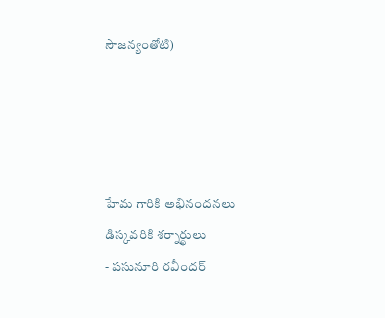సౌజన్యంతోటి)




హేమ గారికి అభినందనలు
డిస్కవరికి శర్నార్థులు
- పసునూరి రవీందర్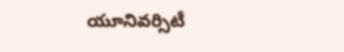యూనివర్సిటీ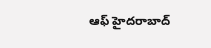ఆఫ్ హైదరాబాద్